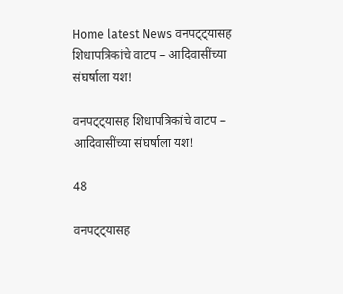Home latest News वनपट्ट्यासह शिधापत्रिकांचे वाटप – आदिवासींच्या संघर्षाला यश!

वनपट्ट्यासह शिधापत्रिकांचे वाटप – आदिवासींच्या संघर्षाला यश!

48

वनपट्ट्यासह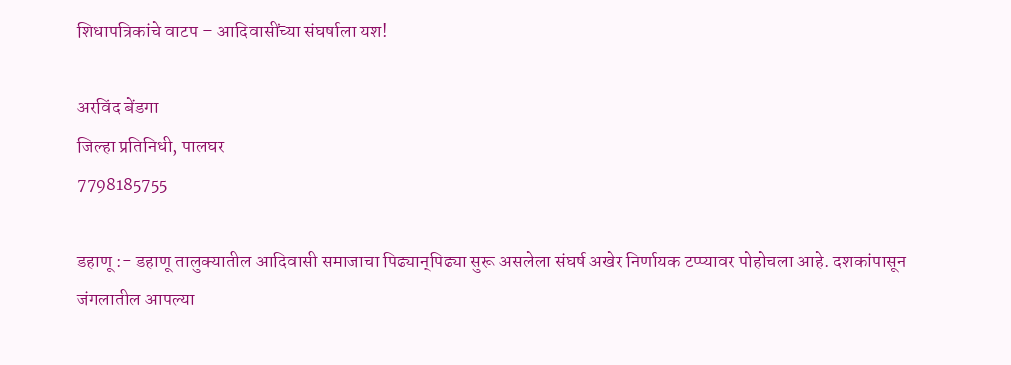शिधापत्रिकांचे वाटप – आदिवासींच्या संघर्षाला यश!

अरविंद बेंडगा
जिल्हा प्रतिनिधी, पालघर
7798185755

डहाणू :- डहाणू तालुक्यातील आदिवासी समाजाचा पिढ्यान्‌पिढ्या सुरू असलेला संघर्ष अखेर निर्णायक टप्प्यावर पोहोचला आहे. दशकांपासून जंगलातील आपल्या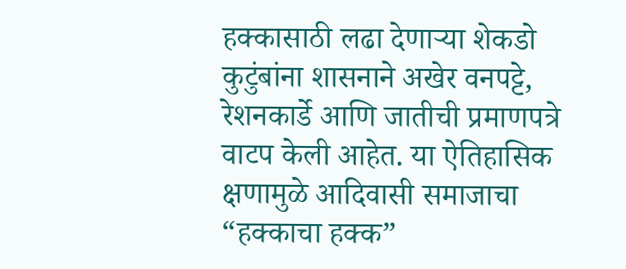हक्कासाठी लढा देणाऱ्या शेकडो कुटुंबांना शासनाने अखेर वनपट्टे, रेशनकार्डे आणि जातीची प्रमाणपत्रे वाटप केली आहेत. या ऐतिहासिक क्षणामुळे आदिवासी समाजाचा “हक्काचा हक्क”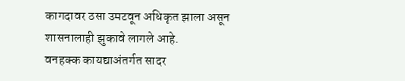कागदावर ठसा उमटवून अधिकृत झाला असून शासनालाही झुकावे लागले आहे.
वनहक्क कायद्याअंतर्गत सादर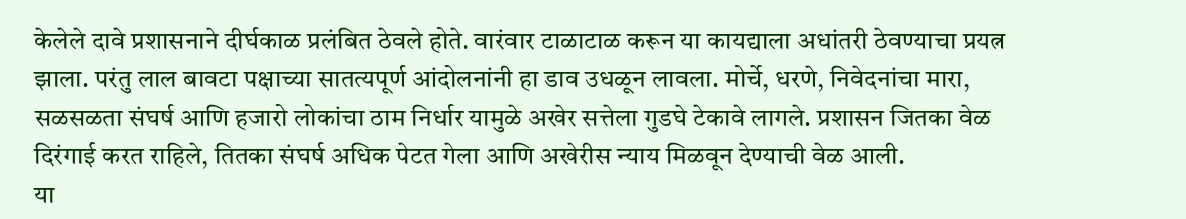केलेले दावे प्रशासनाने दीर्घकाळ प्रलंबित ठेवले होते. वारंवार टाळाटाळ करून या कायद्याला अधांतरी ठेवण्याचा प्रयत्न झाला. परंतु लाल बावटा पक्षाच्या सातत्यपूर्ण आंदोलनांनी हा डाव उधळून लावला. मोर्चे, धरणे, निवेदनांचा मारा, सळसळता संघर्ष आणि हजारो लोकांचा ठाम निर्धार यामुळे अखेर सत्तेला गुडघे टेकावे लागले. प्रशासन जितका वेळ दिरंगाई करत राहिले, तितका संघर्ष अधिक पेटत गेला आणि अखेरीस न्याय मिळवून देण्याची वेळ आली.
या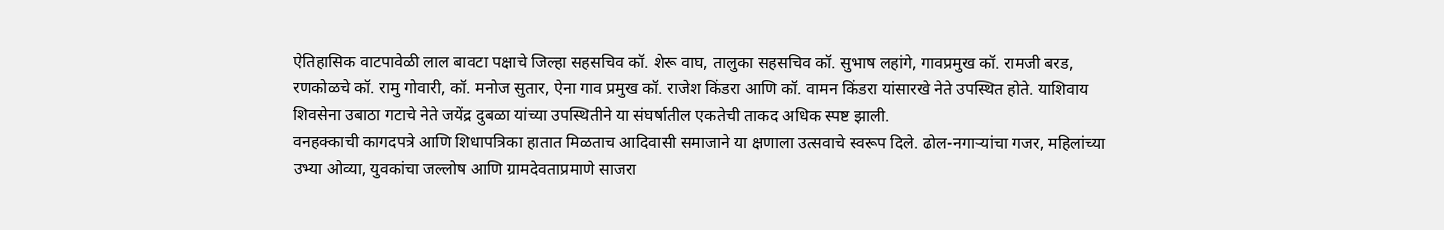ऐतिहासिक वाटपावेळी लाल बावटा पक्षाचे जिल्हा सहसचिव कॉ. शेरू वाघ, तालुका सहसचिव कॉ. सुभाष लहांगे, गावप्रमुख कॉ. रामजी बरड, रणकोळचे कॉ. रामु गोवारी, कॉ. मनोज सुतार, ऐना गाव प्रमुख कॉ. राजेश किंडरा आणि कॉ. वामन किंडरा यांसारखे नेते उपस्थित होते. याशिवाय शिवसेना उबाठा गटाचे नेते जयेंद्र दुबळा यांच्या उपस्थितीने या संघर्षातील एकतेची ताकद अधिक स्पष्ट झाली.
वनहक्काची कागदपत्रे आणि शिधापत्रिका हातात मिळताच आदिवासी समाजाने या क्षणाला उत्सवाचे स्वरूप दिले. ढोल-नगाऱ्यांचा गजर, महिलांच्या उभ्या ओव्या, युवकांचा जल्लोष आणि ग्रामदेवताप्रमाणे साजरा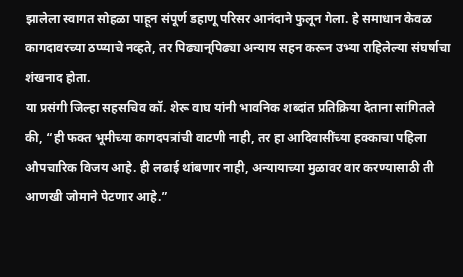झालेला स्वागत सोहळा पाहून संपूर्ण डहाणू परिसर आनंदाने फुलून गेला. हे समाधान केवळ कागदावरच्या ठप्प्याचे नव्हते, तर पिढ्यान्‌पिढ्या अन्याय सहन करून उभ्या राहिलेल्या संघर्षाचा शंखनाद होता.
या प्रसंगी जिल्हा सहसचिव कॉ. शेरू वाघ यांनी भावनिक शब्दांत प्रतिक्रिया देताना सांगितले की, “ही फक्त भूमीच्या कागदपत्रांची वाटणी नाही, तर हा आदिवासींच्या हक्काचा पहिला औपचारिक विजय आहे. ही लढाई थांबणार नाही, अन्यायाच्या मुळावर वार करण्यासाठी ती आणखी जोमाने पेटणार आहे.”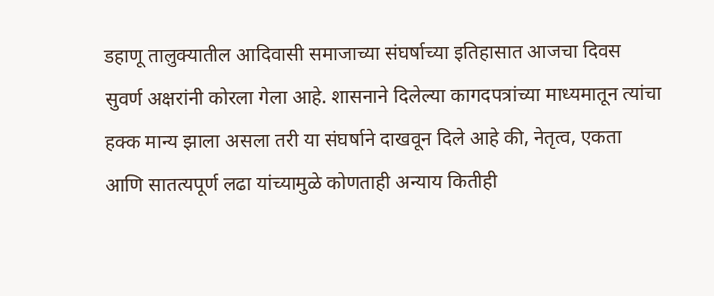डहाणू तालुक्यातील आदिवासी समाजाच्या संघर्षाच्या इतिहासात आजचा दिवस सुवर्ण अक्षरांनी कोरला गेला आहे. शासनाने दिलेल्या कागदपत्रांच्या माध्यमातून त्यांचा हक्क मान्य झाला असला तरी या संघर्षाने दाखवून दिले आहे की, नेतृत्व, एकता आणि सातत्यपूर्ण लढा यांच्यामुळे कोणताही अन्याय कितीही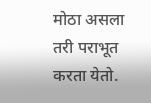मोठा असला तरी पराभूत करता येतो.